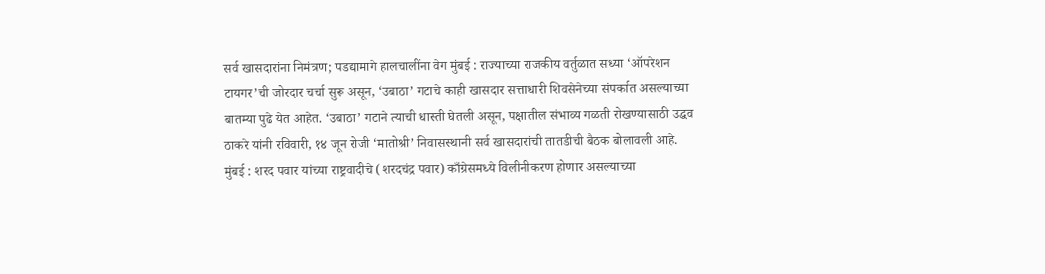सर्व खासदारांना निमंत्रण; पडद्यामागे हालचालींना वेग मुंबई : राज्याच्या राजकीय वर्तुळात सध्या ‘ऑपरेशन टायगर’ची जोरदार चर्चा सुरू असून, ‘उबाठा’ गटाचे काही खासदार सत्ताधारी शिवसेनेच्या संपर्कात असल्याच्या बातम्या पुढे येत आहेत. ‘उबाठा’ गटाने त्याची धास्ती घेतली असून, पक्षातील संभाव्य गळती रोखण्यासाठी उद्धव ठाकरे यांनी रविवारी, १४ जून रोजी ‘मातोश्री’ निवासस्थानी सर्व खासदारांची तातडीची बैठक बोलावली आहे.
मुंबई : शरद पवार यांच्या राष्ट्रवादीचे (शरदचंद्र पवार) काँग्रेसमध्ये विलीनीकरण होणार असल्याच्या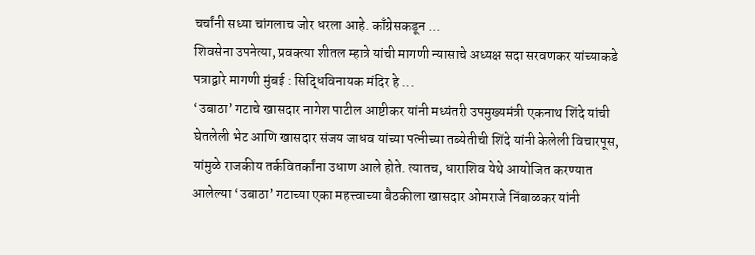चर्चांनी सध्या चांगलाच जोर धरला आहे. काँग्रेसकडून ...
शिवसेना उपनेत्या, प्रवक्त्या शीतल म्हात्रे यांची मागणी न्यासाचे अध्यक्ष सदा सरवणकर यांच्याकडे पत्राद्वारे मागणी मुंबई : सिद्धिविनायक मंदिर हे ...
‘उबाठा’ गटाचे खासदार नागेश पाटील आष्टीकर यांनी मध्यंतरी उपमुख्यमंत्री एकनाथ शिंदे यांची घेतलेली भेट आणि खासदार संजय जाधव यांच्या पत्नीच्या तब्येतीची शिंदे यांनी केलेली विचारपूस, यांमुळे राजकीय तर्कवितर्कांना उधाण आले होते. त्यातच, धाराशिव येथे आयोजित करण्यात आलेल्या ‘उबाठा’ गटाच्या एका महत्त्वाच्या बैठकीला खासदार ओमराजे निंबाळकर यांनी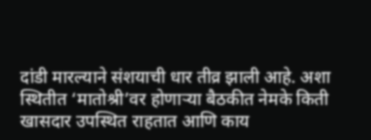दांडी मारल्याने संशयाची धार तीव्र झाली आहे. अशा स्थितीत ‘मातोश्री’वर होणाऱ्या बैठकीत नेमके किती खासदार उपस्थित राहतात आणि काय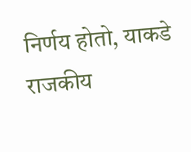निर्णय होतो, याकडे राजकीय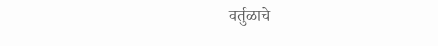वर्तुळाचे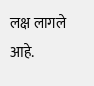लक्ष लागले आहे.